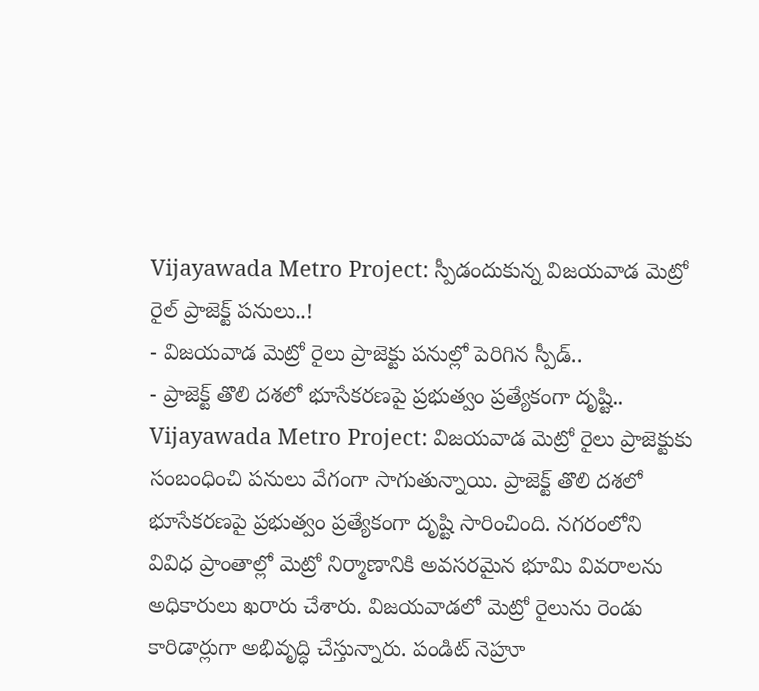Vijayawada Metro Project: స్పీడందుకున్న విజయవాడ మెట్రో రైల్ ప్రాజెక్ట్ పనులు..!
- విజయవాడ మెట్రో రైలు ప్రాజెక్టు పనుల్లో పెరిగిన స్పీడ్..
- ప్రాజెక్ట్ తొలి దశలో భూసేకరణపై ప్రభుత్వం ప్రత్యేకంగా దృష్టి..
Vijayawada Metro Project: విజయవాడ మెట్రో రైలు ప్రాజెక్టుకు సంబంధించి పనులు వేగంగా సాగుతున్నాయి. ప్రాజెక్ట్ తొలి దశలో భూసేకరణపై ప్రభుత్వం ప్రత్యేకంగా దృష్టి సారించింది. నగరంలోని వివిధ ప్రాంతాల్లో మెట్రో నిర్మాణానికి అవసరమైన భూమి వివరాలను అధికారులు ఖరారు చేశారు. విజయవాడలో మెట్రో రైలును రెండు కారిడార్లుగా అభివృద్ధి చేస్తున్నారు. పండిట్ నెహ్రూ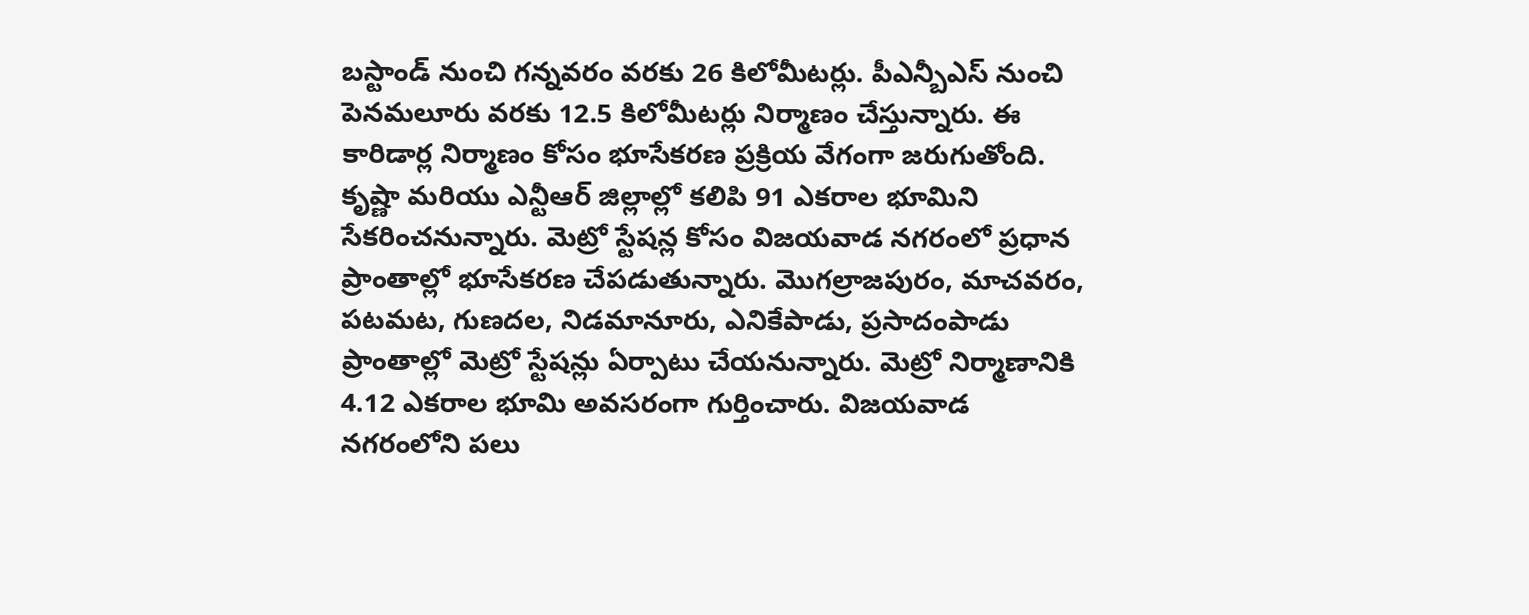బస్టాండ్ నుంచి గన్నవరం వరకు 26 కిలోమీటర్లు. పీఎన్బీఎస్ నుంచి పెనమలూరు వరకు 12.5 కిలోమీటర్లు నిర్మాణం చేస్తున్నారు. ఈ కారిడార్ల నిర్మాణం కోసం భూసేకరణ ప్రక్రియ వేగంగా జరుగుతోంది. కృష్ణా మరియు ఎన్టీఆర్ జిల్లాల్లో కలిపి 91 ఎకరాల భూమిని సేకరించనున్నారు. మెట్రో స్టేషన్ల కోసం విజయవాడ నగరంలో ప్రధాన ప్రాంతాల్లో భూసేకరణ చేపడుతున్నారు. మొగల్రాజపురం, మాచవరం, పటమట, గుణదల, నిడమానూరు, ఎనికేపాడు, ప్రసాదంపాడు ప్రాంతాల్లో మెట్రో స్టేషన్లు ఏర్పాటు చేయనున్నారు. మెట్రో నిర్మాణానికి 4.12 ఎకరాల భూమి అవసరంగా గుర్తించారు. విజయవాడ నగరంలోని పలు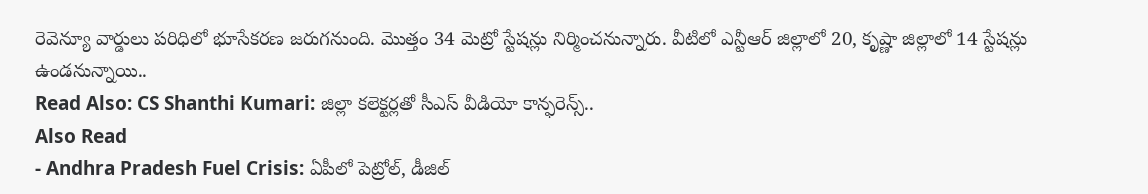రెవెన్యూ వార్డులు పరిధిలో భూసేకరణ జరుగనుంది. మొత్తం 34 మెట్రో స్టేషన్లు నిర్మించనున్నారు. వీటిలో ఎన్టీఆర్ జిల్లాలో 20, కృష్ణా జిల్లాలో 14 స్టేషన్లు ఉండనున్నాయి..
Read Also: CS Shanthi Kumari: జిల్లా కలెక్టర్లతో సీఎస్ వీడియో కాన్ఫరెన్స్..
Also Read
- Andhra Pradesh Fuel Crisis: ఏపీలో పెట్రోల్, డీజిల్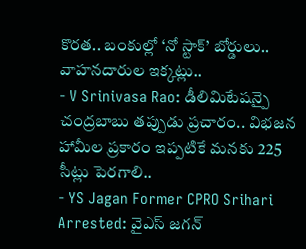కొరత.. బంకుల్లో ‘నో స్టాక్’ బోర్డులు.. వాహనదారుల ఇక్కట్లు..
- V Srinivasa Rao: డీలిమిటేషన్పై చంద్రబాబు తప్పుడు ప్రచారం.. విభజన హామీల ప్రకారం ఇప్పటికే మనకు 225 సీట్లు పెరగాలి..
- YS Jagan Former CPRO Srihari Arrested: వైఎస్ జగన్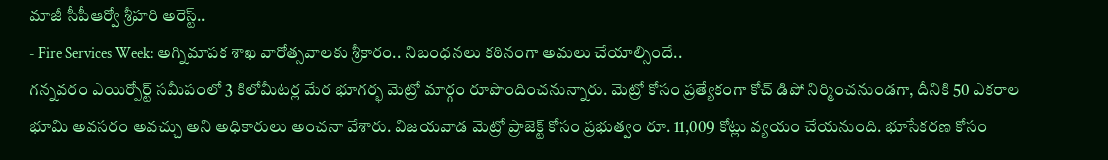మాజీ సీపీఆర్వో శ్రీహరి అరెస్ట్..
- Fire Services Week: అగ్నిమాపక శాఖ వారోత్సవాలకు శ్రీకారం.. నిబంధనలు కఠినంగా అమలు చేయాల్సిందే..
గన్నవరం ఎయిర్పోర్ట్ సమీపంలో 3 కిలోమీటర్ల మేర భూగర్భ మెట్రో మార్గం రూపొందించనున్నారు. మెట్రో కోసం ప్రత్యేకంగా కోచ్ డిపో నిర్మించనుండగా, దీనికి 50 ఎకరాల భూమి అవసరం అవచ్చు అని అధికారులు అంచనా వేశారు. విజయవాడ మెట్రో ప్రాజెక్ట్ కోసం ప్రభుత్వం రూ. 11,009 కోట్లు వ్యయం చేయనుంది. భూసేకరణ కోసం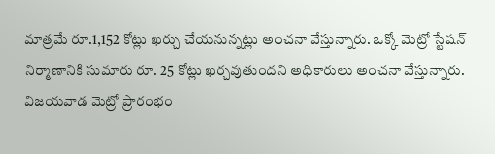మాత్రమే రూ.1,152 కోట్లు ఖర్చు చేయనున్నట్లు అంచనా వేస్తున్నారు. ఒక్కో మెట్రో స్టేషన్ నిర్మాణానికి సుమారు రూ. 25 కోట్లు ఖర్చవుతుందని అధికారులు అంచనా వేస్తున్నారు. విజయవాడ మెట్రో ప్రారంభం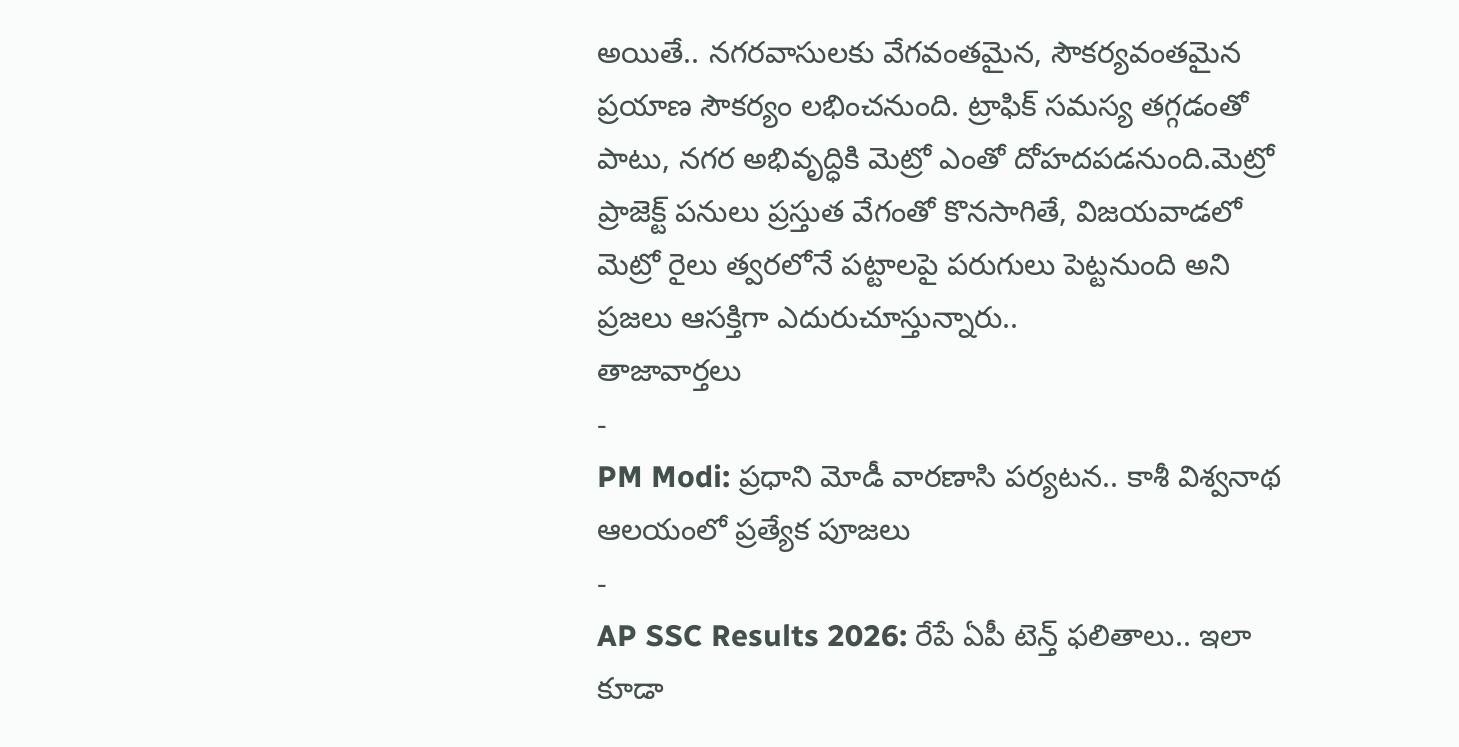అయితే.. నగరవాసులకు వేగవంతమైన, సౌకర్యవంతమైన ప్రయాణ సౌకర్యం లభించనుంది. ట్రాఫిక్ సమస్య తగ్గడంతో పాటు, నగర అభివృద్ధికి మెట్రో ఎంతో దోహదపడనుంది.మెట్రో ప్రాజెక్ట్ పనులు ప్రస్తుత వేగంతో కొనసాగితే, విజయవాడలో మెట్రో రైలు త్వరలోనే పట్టాలపై పరుగులు పెట్టనుంది అని ప్రజలు ఆసక్తిగా ఎదురుచూస్తున్నారు..
తాజావార్తలు
-
PM Modi: ప్రధాని మోడీ వారణాసి పర్యటన.. కాశీ విశ్వనాథ ఆలయంలో ప్రత్యేక పూజలు
-
AP SSC Results 2026: రేపే ఏపీ టెన్త్ ఫలితాలు.. ఇలా కూడా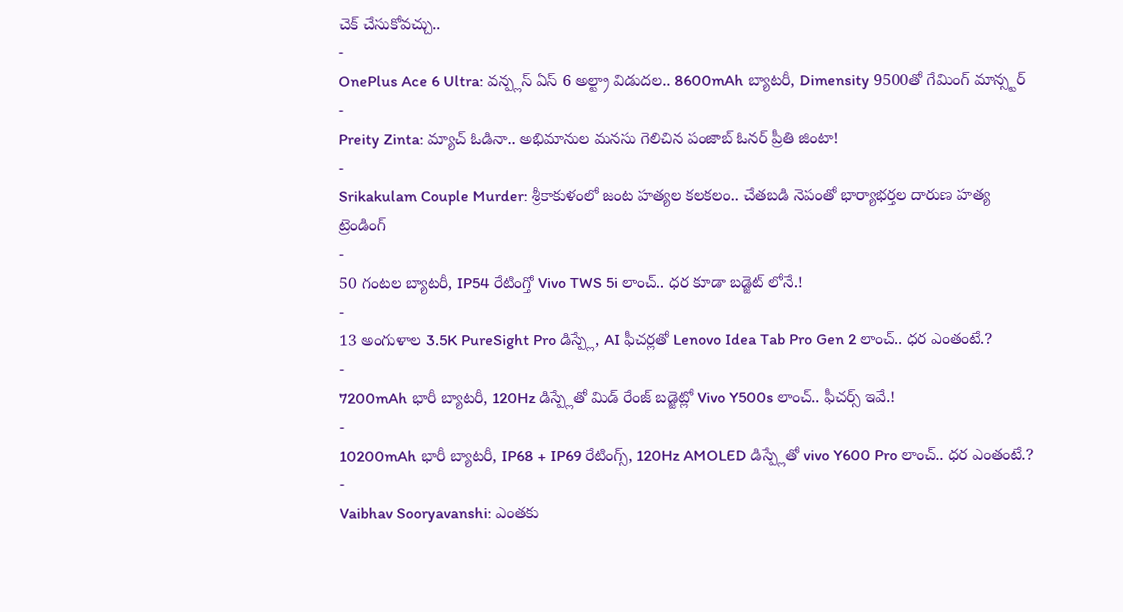చెక్ చేసుకోవచ్చు..
-
OnePlus Ace 6 Ultra: వన్ప్లస్ ఏస్ 6 అల్ట్రా విడుదల.. 8600mAh బ్యాటరీ, Dimensity 9500తో గేమింగ్ మాన్స్టర్
-
Preity Zinta: మ్యాచ్ ఓడినా.. అభిమానుల మనసు గెలిచిన పంజాబ్ ఓనర్ ప్రీతి జింటా!
-
Srikakulam Couple Murder: శ్రీకాకుళంలో జంట హత్యల కలకలం.. చేతబడి నెపంతో భార్యాభర్తల దారుణ హత్య
ట్రెండింగ్
-
50 గంటల బ్యాటరీ, IP54 రేటింగ్తో Vivo TWS 5i లాంచ్.. ధర కూడా బడ్జెట్ లోనే.!
-
13 అంగుళాల 3.5K PureSight Pro డిస్ప్లే, AI ఫీచర్లతో Lenovo Idea Tab Pro Gen 2 లాంచ్.. ధర ఎంతంటే.?
-
7200mAh భారీ బ్యాటరీ, 120Hz డిస్ప్లేతో మిడ్ రేంజ్ బడ్జెట్లో Vivo Y500s లాంచ్.. ఫీచర్స్ ఇవే.!
-
10200mAh భారీ బ్యాటరీ, IP68 + IP69 రేటింగ్స్, 120Hz AMOLED డిస్ప్లేతో vivo Y600 Pro లాంచ్.. ధర ఎంతంటే.?
-
Vaibhav Sooryavanshi: ఎంతకు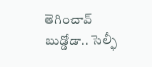తెగించావ్ బుడ్డోడా.. సెల్ఫీ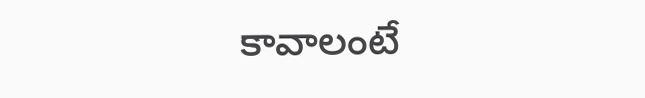కావాలంటే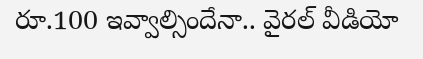రూ.100 ఇవ్వాల్సిందేనా.. వైరల్ వీడియో